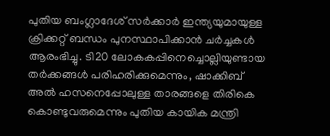പുതിയ ബംഗ്ലാദേശ് സർക്കാർ ഇന്ത്യയുമായുള്ള ക്രിക്കറ്റ് ബന്ധം പുനസ്ഥാപിക്കാൻ ചർച്ചകൾ ആരംഭിച്ചു. ടി20 ലോകകപ്പിനെച്ചൊല്ലിയുണ്ടായ തർക്കങ്ങൾ പരിഹരിക്കുമെന്നും, ഷാക്കിബ് അൽ ഹസനെപ്പോലുള്ള താരങ്ങളെ തിരികെ കൊണ്ടുവരുമെന്നും പുതിയ കായിക മന്ത്രി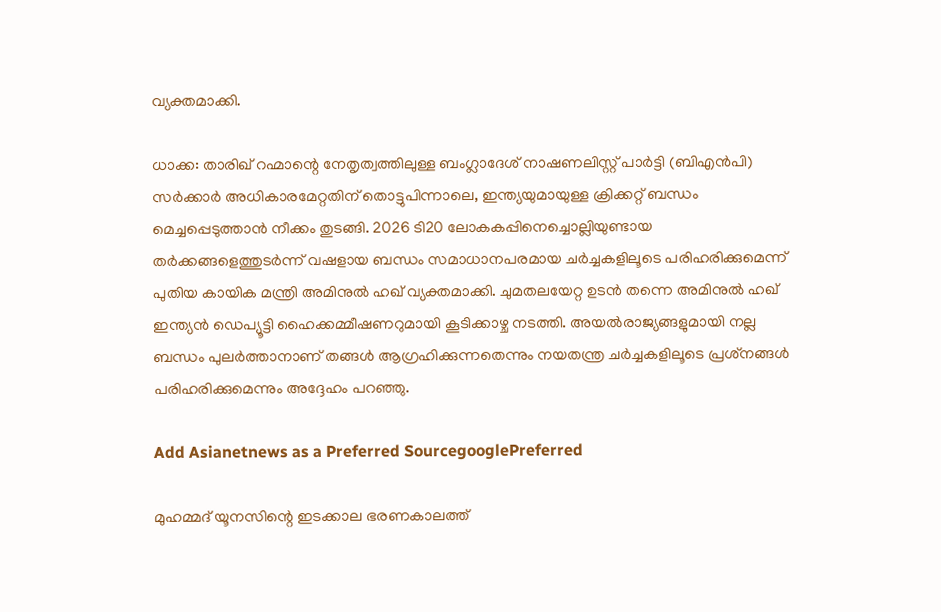വ്യക്തമാക്കി.

ധാക്ക: താരിഖ് റഹ്മാന്റെ നേതൃത്വത്തിലുള്ള ബംഗ്ലാദേശ് നാഷണലിസ്റ്റ് പാര്‍ട്ടി (ബിഎന്‍പി) സര്‍ക്കാര്‍ അധികാരമേറ്റതിന് തൊട്ടുപിന്നാലെ, ഇന്ത്യയുമായുള്ള ക്രിക്കറ്റ് ബന്ധം മെച്ചപ്പെടുത്താന്‍ നീക്കം തുടങ്ങി. 2026 ടി20 ലോകകപ്പിനെച്ചൊല്ലിയുണ്ടായ തര്‍ക്കങ്ങളെത്തുടര്‍ന്ന് വഷളായ ബന്ധം സമാധാനപരമായ ചര്‍ച്ചകളിലൂടെ പരിഹരിക്കുമെന്ന് പുതിയ കായിക മന്ത്രി അമിനുല്‍ ഹഖ് വ്യക്തമാക്കി. ചുമതലയേറ്റ ഉടന്‍ തന്നെ അമിനുല്‍ ഹഖ് ഇന്ത്യന്‍ ഡെപ്യൂട്ടി ഹൈക്കമ്മീഷണറുമായി കൂടിക്കാഴ്ച നടത്തി. അയല്‍രാജ്യങ്ങളുമായി നല്ല ബന്ധം പുലര്‍ത്താനാണ് തങ്ങള്‍ ആഗ്രഹിക്കുന്നതെന്നും നയതന്ത്ര ചര്‍ച്ചകളിലൂടെ പ്രശ്‌നങ്ങള്‍ പരിഹരിക്കുമെന്നും അദ്ദേഹം പറഞ്ഞു.

Add Asianetnews as a Preferred SourcegooglePreferred

മുഹമ്മദ് യൂനസിന്റെ ഇടക്കാല ഭരണകാലത്ത്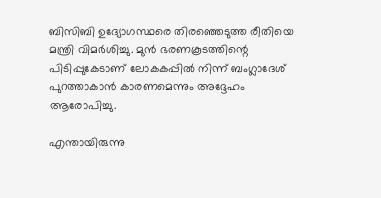ബിസിബി ഉദ്യോഗസ്ഥരെ തിരഞ്ഞെടുത്ത രീതിയെ മന്ത്രി വിമര്‍ശിച്ചു. മുന്‍ ഭരണകൂടത്തിന്റെ പിടിപ്പുകേടാണ് ലോകകപ്പില്‍ നിന്ന് ബംഗ്ലാദേശ് പുറത്താകാന്‍ കാരണമെന്നും അദ്ദേഹം ആരോപിച്ചു.

എന്തായിരുന്നു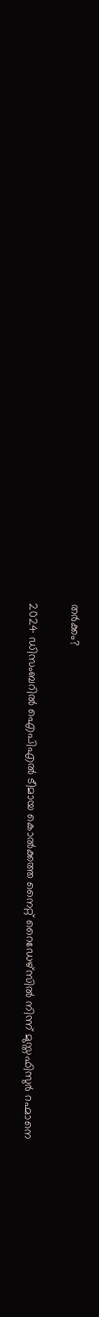തര്‍ക്കം?

2024 ഡിസംബറില്‍ ഐപിഎല്‍ ടീമായ കൊല്‍ക്കത്ത നൈറ്റ് റൈഡേഴ്‌സില്‍ നിന്ന് മുസ്തഫിസുര്‍ റഹ്മാനെ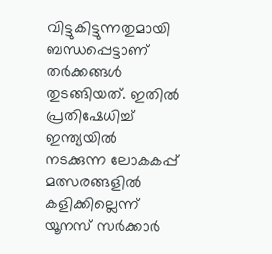വിട്ടുകിട്ടുന്നതുമായി ബന്ധപ്പെട്ടാണ് തര്‍ക്കങ്ങള്‍ തുടങ്ങിയത്. ഇതില്‍ പ്രതിഷേധിച്ച് ഇന്ത്യയില്‍ നടക്കുന്ന ലോകകപ്പ് മത്സരങ്ങളില്‍ കളിക്കില്ലെന്ന് യൂനസ് സര്‍ക്കാര്‍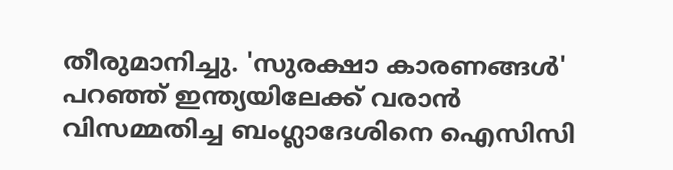തീരുമാനിച്ചു. 'സുരക്ഷാ കാരണങ്ങള്‍' പറഞ്ഞ് ഇന്ത്യയിലേക്ക് വരാന്‍ വിസമ്മതിച്ച ബംഗ്ലാദേശിനെ ഐസിസി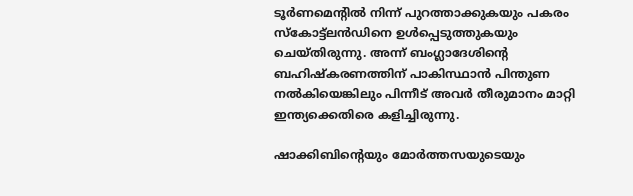ടൂര്‍ണമെന്റില്‍ നിന്ന് പുറത്താക്കുകയും പകരം സ്‌കോട്ട്‌ലന്‍ഡിനെ ഉള്‍പ്പെടുത്തുകയും ചെയ്തിരുന്നു. അന്ന് ബംഗ്ലാദേശിന്റെ ബഹിഷ്‌കരണത്തിന് പാകിസ്ഥാന്‍ പിന്തുണ നല്‍കിയെങ്കിലും പിന്നീട് അവര്‍ തീരുമാനം മാറ്റി ഇന്ത്യക്കെതിരെ കളിച്ചിരുന്നു.

ഷാക്കിബിന്റെയും മോര്‍ത്തസയുടെയും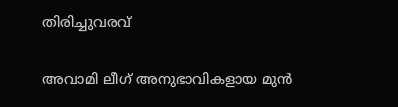തിരിച്ചുവരവ്

അവാമി ലീഗ് അനുഭാവികളായ മുന്‍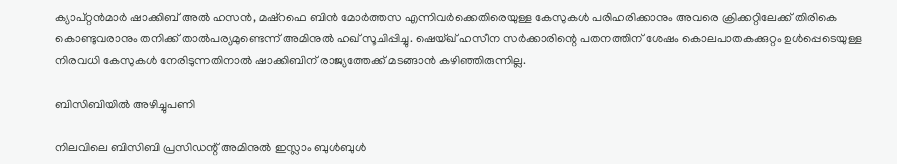ക്യാപ്റ്റന്‍മാര്‍ ഷാക്കിബ് അല്‍ ഹസന്‍, മഷ്‌റഫെ ബിന്‍ മോര്‍ത്തസ എന്നിവര്‍ക്കെതിരെയുള്ള കേസുകള്‍ പരിഹരിക്കാനും അവരെ ക്രിക്കറ്റിലേക്ക് തിരികെ കൊണ്ടുവരാനും തനിക്ക് താല്‍പര്യമുണ്ടെന്ന് അമിനുല്‍ ഹഖ് സൂചിപ്പിച്ചു. ഷെയ്ഖ് ഹസീന സര്‍ക്കാരിന്റെ പതനത്തിന് ശേഷം കൊലപാതകക്കുറ്റം ഉള്‍പ്പെടെയുള്ള നിരവധി കേസുകള്‍ നേരിടുന്നതിനാല്‍ ഷാക്കിബിന് രാജ്യത്തേക്ക് മടങ്ങാന്‍ കഴിഞ്ഞിരുന്നില്ല.

ബിസിബിയില്‍ അഴിച്ചുപണി

നിലവിലെ ബിസിബി പ്രസിഡന്റ് അമിനുല്‍ ഇസ്ലാം ബുള്‍ബുള്‍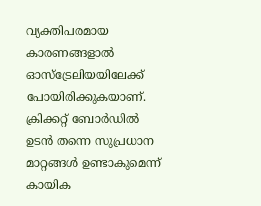വ്യക്തിപരമായ കാരണങ്ങളാല്‍ ഓസ്ട്രേലിയയിലേക്ക് പോയിരിക്കുകയാണ്. ക്രിക്കറ്റ് ബോര്‍ഡില്‍ ഉടന്‍ തന്നെ സുപ്രധാന മാറ്റങ്ങള്‍ ഉണ്ടാകുമെന്ന് കായിക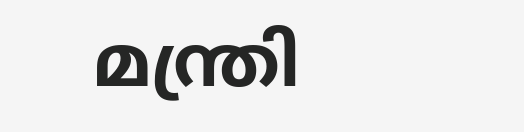മന്ത്രി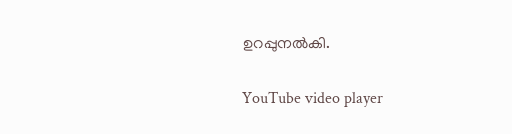ഉറപ്പുനല്‍കി.

YouTube video player